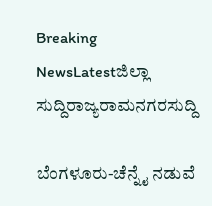Breaking NewsLatestಜಿಲ್ಲಾ ಸುದ್ದಿರಾಜ್ಯರಾಮನಗರಸುದ್ದಿ

ಬೆಂಗಳೂರು-ಚೆನ್ನೈ ನಡುವೆ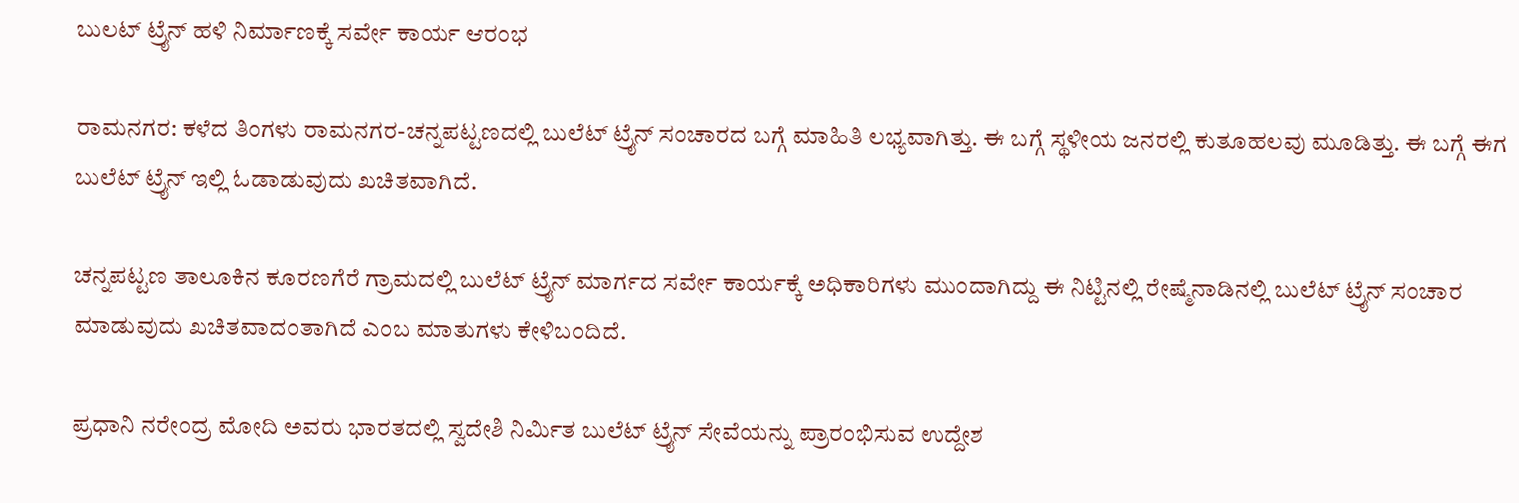ಬುಲಟ್ ಟ್ರೈನ್ ಹಳಿ ನಿರ್ಮಾಣಕ್ಕೆ ಸರ್ವೇ ಕಾರ್ಯ ಆರಂಭ

ರಾಮನಗರ: ಕಳೆದ ತಿಂಗಳು ರಾಮನಗರ-ಚನ್ನಪಟ್ಟಣದಲ್ಲಿ ಬುಲೆಟ್ ಟ್ರೈನ್ ಸಂಚಾರದ ಬಗ್ಗೆ ಮಾಹಿತಿ ಲಭ್ಯವಾಗಿತ್ತು. ಈ ಬಗ್ಗೆ ಸ್ಥಳೀಯ ಜನರಲ್ಲಿ ಕುತೂಹಲವು ಮೂಡಿತ್ತು. ಈ ಬಗ್ಗೆ ಈಗ ಬುಲೆಟ್ ಟ್ರೈನ್ ಇಲ್ಲಿ ಓಡಾಡುವುದು ಖಚಿತವಾಗಿದೆ.

ಚನ್ನಪಟ್ಟಣ ತಾಲೂಕಿನ ಕೂರಣಗೆರೆ ಗ್ರಾಮದಲ್ಲಿ ಬುಲೆಟ್ ಟ್ರೈನ್ ಮಾರ್ಗದ ಸರ್ವೇ ಕಾರ್ಯಕ್ಕೆ ಅಧಿಕಾರಿಗಳು ಮುಂದಾಗಿದ್ದು ಈ ನಿಟ್ಟಿನಲ್ಲಿ ರೇಷ್ಮೆನಾಡಿನಲ್ಲಿ ಬುಲೆಟ್ ಟ್ರೈನ್ ಸಂಚಾರ ಮಾಡುವುದು ಖಚಿತವಾದಂತಾಗಿದೆ ಎಂಬ ಮಾತುಗಳು ಕೇಳಿಬಂದಿದೆ.

ಪ್ರಧಾನಿ ನರೇಂದ್ರ ಮೋದಿ ಅವರು ಭಾರತದಲ್ಲಿ ಸ್ವದೇಶಿ ನಿರ್ಮಿತ ಬುಲೆಟ್ ಟ್ರೈನ್ ಸೇವೆಯನ್ನು ಪ್ರಾರಂಭಿಸುವ ಉದ್ದೇಶ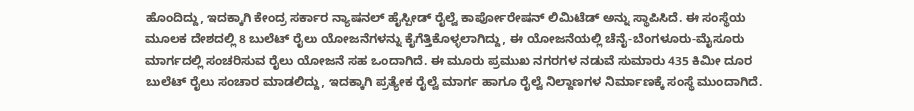ಹೊಂದಿದ್ದು, ಇದಕ್ಕಾಗಿ ಕೇಂದ್ರ ಸರ್ಕಾರ ನ್ಯಾಷನಲ್ ಹೈಸ್ಪೀಡ್ ರೈಲ್ವೆ ಕಾರ್ಪೋರೇಷನ್ ಲಿಮಿಟೆಡ್ ಅನ್ನು ಸ್ಥಾಪಿಸಿದೆ. ಈ ಸಂಸ್ಥೆಯ ಮೂಲಕ ದೇಶದಲ್ಲಿ 8 ಬುಲೆಟ್ ರೈಲು ಯೋಜನೆಗಳನ್ನು ಕೈಗೆತ್ತಿಕೊಳ್ಳಲಾಗಿದ್ದು, ಈ ಯೋಜನೆಯಲ್ಲಿ ಚೆನೈ-ಬೆಂಗಳೂರು-ಮೈಸೂರು ಮಾರ್ಗದಲ್ಲಿ ಸಂಚರಿಸುವ ರೈಲು ಯೋಜನೆ ಸಹ ಒಂದಾಗಿದೆ. ಈ ಮೂರು ಪ್ರಮುಖ ನಗರಗಳ ನಡುವೆ ಸುಮಾರು 435 ಕಿಮೀ ದೂರ ಬುಲೆಟ್ ರೈಲು ಸಂಚಾರ ಮಾಡಲಿದ್ದು, ಇದಕ್ಕಾಗಿ ಪ್ರತ್ಯೇಕ ರೈಲ್ವೆ ಮಾರ್ಗ ಹಾಗೂ ರೈಲ್ವೆ ನಿಲ್ದಾಣಗಳ ನಿರ್ಮಾಣಕ್ಕೆ ಸಂಸ್ಥೆ ಮುಂದಾಗಿದೆ.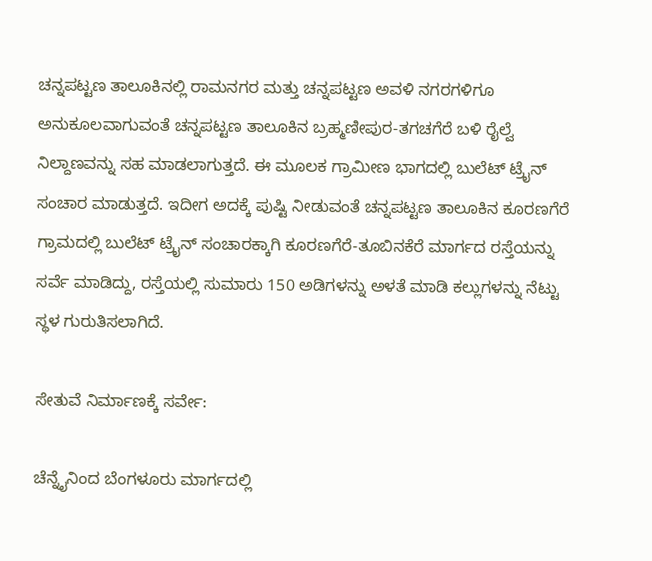ಚನ್ನಪಟ್ಟಣ ತಾಲೂಕಿನಲ್ಲಿ ರಾಮನಗರ ಮತ್ತು ಚನ್ನಪಟ್ಟಣ ಅವಳಿ ನಗರಗಳಿಗೂ ಅನುಕೂಲವಾಗುವಂತೆ ಚನ್ನಪಟ್ಟಣ ತಾಲೂಕಿನ ಬ್ರಹ್ಮಣೀಪುರ-ತಗಚಗೆರೆ ಬಳಿ ರೈಲ್ವೆ ನಿಲ್ದಾಣವನ್ನು ಸಹ ಮಾಡಲಾಗುತ್ತದೆ. ಈ ಮೂಲಕ ಗ್ರಾಮೀಣ ಭಾಗದಲ್ಲಿ ಬುಲೆಟ್ ಟ್ರೈನ್ ಸಂಚಾರ ಮಾಡುತ್ತದೆ. ಇದೀಗ ಅದಕ್ಕೆ ಪುಷ್ಟಿ ನೀಡುವಂತೆ ಚನ್ನಪಟ್ಟಣ ತಾಲೂಕಿನ ಕೂರಣಗೆರೆ ಗ್ರಾಮದಲ್ಲಿ ಬುಲೆಟ್ ಟ್ರೈನ್ ಸಂಚಾರಕ್ಕಾಗಿ ಕೂರಣಗೆರೆ-ತೂಬಿನಕೆರೆ ಮಾರ್ಗದ ರಸ್ತೆಯನ್ನು ಸರ್ವೆ ಮಾಡಿದ್ದು, ರಸ್ತೆಯಲ್ಲಿ ಸುಮಾರು 150 ಅಡಿಗಳನ್ನು ಅಳತೆ ಮಾಡಿ ಕಲ್ಲುಗಳನ್ನು ನೆಟ್ಟು ಸ್ಥಳ ಗುರುತಿಸಲಾಗಿದೆ.

ಸೇತುವೆ ನಿರ್ಮಾಣಕ್ಕೆ ಸರ್ವೇ:

ಚೆನ್ನೈನಿಂದ ಬೆಂಗಳೂರು ಮಾರ್ಗದಲ್ಲಿ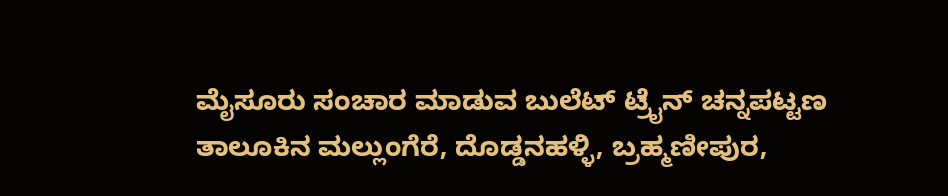ಮೈಸೂರು ಸಂಚಾರ ಮಾಡುವ ಬುಲೆಟ್ ಟ್ರೈನ್ ಚನ್ನಪಟ್ಟಣ ತಾಲೂಕಿನ ಮಲ್ಲುಂಗೆರೆ, ದೊಡ್ಡನಹಳ್ಳಿ, ಬ್ರಹ್ಮಣೀಪುರ,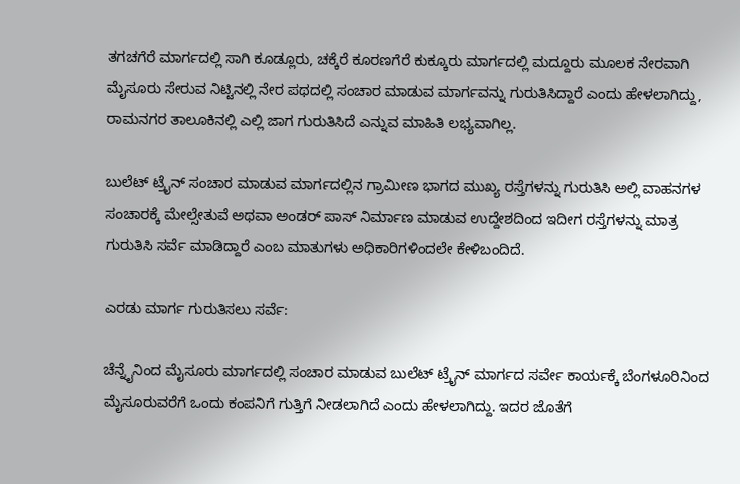ತಗಚಗೆರೆ ಮಾರ್ಗದಲ್ಲಿ ಸಾಗಿ ಕೂಡ್ಲೂರು, ಚಕ್ಕೆರೆ ಕೂರಣಗೆರೆ ಕುಕ್ಕೂರು ಮಾರ್ಗದಲ್ಲಿ ಮದ್ದೂರು ಮೂಲಕ ನೇರವಾಗಿ ಮೈಸೂರು ಸೇರುವ ನಿಟ್ಟಿನಲ್ಲಿ ನೇರ ಪಥದಲ್ಲಿ ಸಂಚಾರ ಮಾಡುವ ಮಾರ್ಗವನ್ನು ಗುರುತಿಸಿದ್ದಾರೆ ಎಂದು ಹೇಳಲಾಗಿದ್ದು, ರಾಮನಗರ ತಾಲೂಕಿನಲ್ಲಿ ಎಲ್ಲಿ ಜಾಗ ಗುರುತಿಸಿದೆ ಎನ್ನುವ ಮಾಹಿತಿ ಲಭ್ಯವಾಗಿಲ್ಲ.

ಬುಲೆಟ್ ಟ್ರೈನ್ ಸಂಚಾರ ಮಾಡುವ ಮಾರ್ಗದಲ್ಲಿನ ಗ್ರಾಮೀಣ ಭಾಗದ ಮುಖ್ಯ ರಸ್ತೆಗಳನ್ನು ಗುರುತಿಸಿ ಅಲ್ಲಿ ವಾಹನಗಳ ಸಂಚಾರಕ್ಕೆ ಮೇಲ್ಸೇತುವೆ ಅಥವಾ ಅಂಡರ್ ಪಾಸ್ ನಿರ್ಮಾಣ ಮಾಡುವ ಉದ್ದೇಶದಿಂದ ಇದೀಗ ರಸ್ತೆಗಳನ್ನು ಮಾತ್ರ ಗುರುತಿಸಿ ಸರ್ವೆ ಮಾಡಿದ್ದಾರೆ ಎಂಬ ಮಾತುಗಳು ಅಧಿಕಾರಿಗಳಿಂದಲೇ ಕೇಳಿಬಂದಿದೆ.

ಎರಡು ಮಾರ್ಗ ಗುರುತಿಸಲು ಸರ್ವೆ:

ಚೆನ್ನೈನಿಂದ ಮೈಸೂರು ಮಾರ್ಗದಲ್ಲಿ ಸಂಚಾರ ಮಾಡುವ ಬುಲೆಟ್ ಟ್ರೈನ್ ಮಾರ್ಗದ ಸರ್ವೇ ಕಾರ್ಯಕ್ಕೆ ಬೆಂಗಳೂರಿನಿಂದ ಮೈಸೂರುವರೆಗೆ ಒಂದು ಕಂಪನಿಗೆ ಗುತ್ತಿಗೆ ನೀಡಲಾಗಿದೆ ಎಂದು ಹೇಳಲಾಗಿದ್ದು. ಇದರ ಜೊತೆಗೆ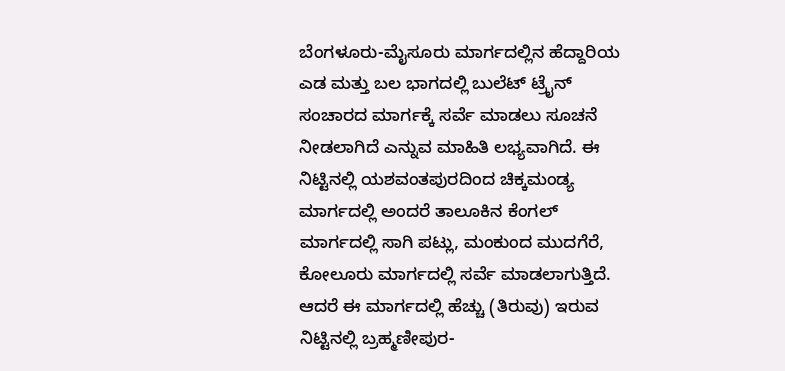ಬೆಂಗಳೂರು-ಮೈಸೂರು ಮಾರ್ಗದಲ್ಲಿನ ಹೆದ್ದಾರಿಯ ಎಡ ಮತ್ತು ಬಲ ಭಾಗದಲ್ಲಿ ಬುಲೆಟ್ ಟ್ರೈನ್ ಸಂಚಾರದ ಮಾರ್ಗಕ್ಕೆ ಸರ್ವೆ ಮಾಡಲು ಸೂಚನೆ ನೀಡಲಾಗಿದೆ ಎನ್ನುವ ಮಾಹಿತಿ ಲಭ್ಯವಾಗಿದೆ. ಈ ನಿಟ್ಟಿನಲ್ಲಿ ಯಶವಂತಪುರದಿಂದ ಚಿಕ್ಕಮಂಡ್ಯ ಮಾರ್ಗದಲ್ಲಿ ಅಂದರೆ ತಾಲೂಕಿನ ಕೆಂಗಲ್ ಮಾರ್ಗದಲ್ಲಿ ಸಾಗಿ ಪಟ್ಲು, ಮಂಕುಂದ ಮುದಗೆರೆ, ಕೋಲೂರು ಮಾರ್ಗದಲ್ಲಿ ಸರ್ವೆ ಮಾಡಲಾಗುತ್ತಿದೆ. ಆದರೆ ಈ ಮಾರ್ಗದಲ್ಲಿ ಹೆಚ್ಚು (ತಿರುವು) ಇರುವ ನಿಟ್ಟಿನಲ್ಲಿ ಬ್ರಹ್ಮಣೀಪುರ-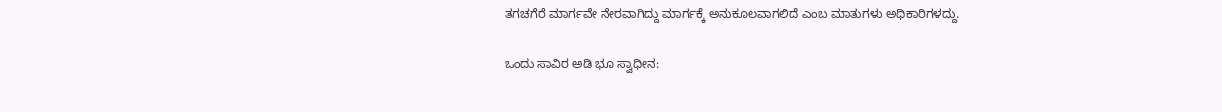ತಗಚಗೆರೆ ಮಾರ್ಗವೇ ನೇರವಾಗಿದ್ದು ಮಾರ್ಗಕ್ಕೆ ಅನುಕೂಲವಾಗಲಿದೆ ಎಂಬ ಮಾತುಗಳು ಅಧಿಕಾರಿಗಳದ್ದು.

ಒಂದು ಸಾವಿರ ಅಡಿ ಭೂ ಸ್ವಾಧೀನ: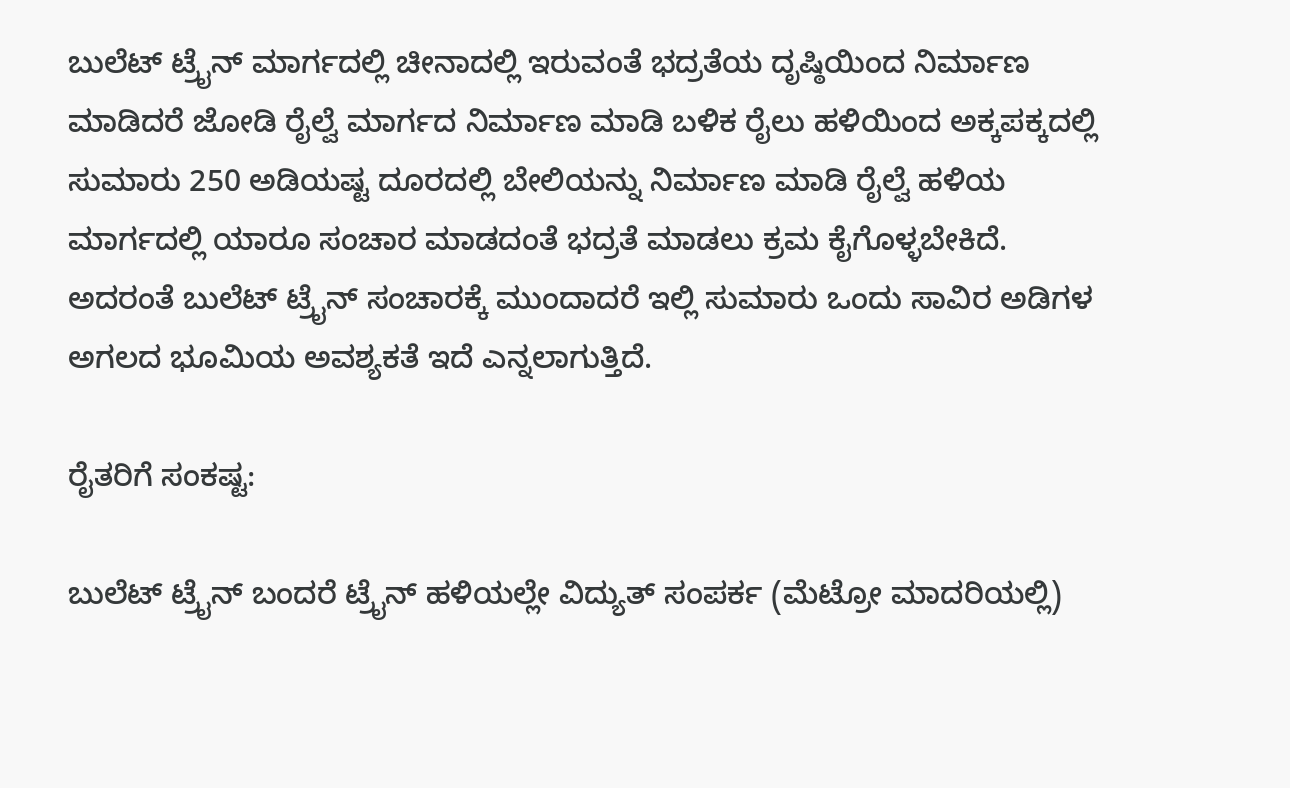ಬುಲೆಟ್ ಟ್ರೈನ್ ಮಾರ್ಗದಲ್ಲಿ ಚೀನಾದಲ್ಲಿ ಇರುವಂತೆ ಭದ್ರತೆಯ ದೃಷ್ಠಿಯಿಂದ ನಿರ್ಮಾಣ ಮಾಡಿದರೆ ಜೋಡಿ ರೈಲ್ವೆ ಮಾರ್ಗದ ನಿರ್ಮಾಣ ಮಾಡಿ ಬಳಿಕ ರೈಲು ಹಳಿಯಿಂದ ಅಕ್ಕಪಕ್ಕದಲ್ಲಿ ಸುಮಾರು 250 ಅಡಿಯಷ್ಟ ದೂರದಲ್ಲಿ ಬೇಲಿಯನ್ನು ನಿರ್ಮಾಣ ಮಾಡಿ ರೈಲ್ವೆ ಹಳಿಯ ಮಾರ್ಗದಲ್ಲಿ ಯಾರೂ ಸಂಚಾರ ಮಾಡದಂತೆ ಭದ್ರತೆ ಮಾಡಲು ಕ್ರಮ ಕೈಗೊಳ್ಳಬೇಕಿದೆ. ಅದರಂತೆ ಬುಲೆಟ್ ಟ್ರೈನ್ ಸಂಚಾರಕ್ಕೆ ಮುಂದಾದರೆ ಇಲ್ಲಿ ಸುಮಾರು ಒಂದು ಸಾವಿರ ಅಡಿಗಳ ಅಗಲದ ಭೂಮಿಯ ಅವಶ್ಯಕತೆ ಇದೆ ಎನ್ನಲಾಗುತ್ತಿದೆ.

ರೈತರಿಗೆ ಸಂಕಷ್ಟ:

ಬುಲೆಟ್ ಟ್ರೈನ್ ಬಂದರೆ ಟ್ರೈನ್ ಹಳಿಯಲ್ಲೇ ವಿದ್ಯುತ್ ಸಂಪರ್ಕ (ಮೆಟ್ರೋ ಮಾದರಿಯಲ್ಲಿ)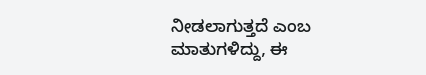ನೀಡಲಾಗುತ್ತದೆ ಎಂಬ ಮಾತುಗಳಿದ್ದು, ಈ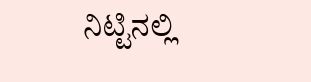ನಿಟ್ಟಿನಲ್ಲಿ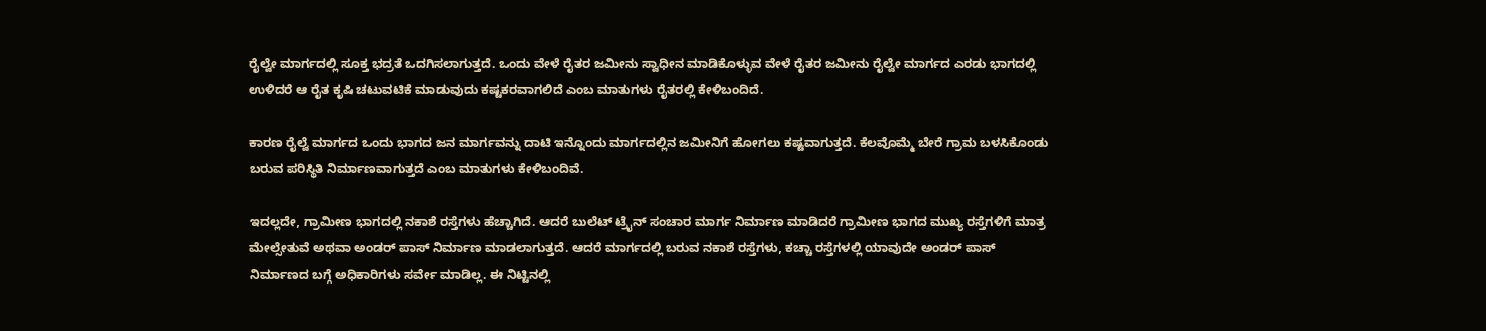ರೈಲ್ವೇ ಮಾರ್ಗದಲ್ಲಿ ಸೂಕ್ತ ಭದ್ರತೆ ಒದಗಿಸಲಾಗುತ್ತದೆ. ಒಂದು ವೇಳೆ ರೈತರ ಜಮೀನು ಸ್ವಾಧೀನ ಮಾಡಿಕೊಳ್ಳುವ ವೇಳೆ ರೈತರ ಜಮೀನು ರೈಲ್ವೇ ಮಾರ್ಗದ ಎರಡು ಭಾಗದಲ್ಲಿ ಉಳಿದರೆ ಆ ರೈತ ಕೃಷಿ ಚಟುವಟಿಕೆ ಮಾಡುವುದು ಕಷ್ಟಕರವಾಗಲಿದೆ ಎಂಬ ಮಾತುಗಳು ರೈತರಲ್ಲಿ ಕೇಳಿಬಂದಿದೆ.

ಕಾರಣ ರೈಲ್ವೆ ಮಾರ್ಗದ ಒಂದು ಭಾಗದ ಜನ ಮಾರ್ಗವನ್ನು ದಾಟಿ ಇನ್ನೊಂದು ಮಾರ್ಗದಲ್ಲಿನ ಜಮೀನಿಗೆ ಹೋಗಲು ಕಷ್ಟವಾಗುತ್ತದೆ. ಕೆಲವೊಮ್ಮೆ ಬೇರೆ ಗ್ರಾಮ ಬಳಸಿಕೊಂಡು ಬರುವ ಪರಿಸ್ಥಿತಿ ನಿರ್ಮಾಣವಾಗುತ್ತದೆ ಎಂಬ ಮಾತುಗಳು ಕೇಳಿಬಂದಿವೆ.

ಇದಲ್ಲದೇ, ಗ್ರಾಮೀಣ ಭಾಗದಲ್ಲಿ ನಕಾಶೆ ರಸ್ತೆಗಳು ಹೆಚ್ಚಾಗಿದೆ. ಆದರೆ ಬುಲೆಟ್ ಟ್ರೈನ್ ಸಂಚಾರ ಮಾರ್ಗ ನಿರ್ಮಾಣ ಮಾಡಿದರೆ ಗ್ರಾಮೀಣ ಭಾಗದ ಮುಖ್ಯ ರಸ್ತೆಗಳಿಗೆ ಮಾತ್ರ ಮೇಲ್ಸೇತುವೆ ಅಥವಾ ಅಂಡರ್ ಪಾಸ್ ನಿರ್ಮಾಣ ಮಾಡಲಾಗುತ್ತದೆ. ಆದರೆ ಮಾರ್ಗದಲ್ಲಿ ಬರುವ ನಕಾಶೆ ರಸ್ತೆಗಳು, ಕಚ್ಚಾ ರಸ್ತೆಗಳಲ್ಲಿ ಯಾವುದೇ ಅಂಡರ್ ಪಾಸ್ ನಿರ್ಮಾಣದ ಬಗ್ಗೆ ಅಧಿಕಾರಿಗಳು ಸರ್ವೇ ಮಾಡಿಲ್ಲ. ಈ ನಿಟ್ಟಿನಲ್ಲಿ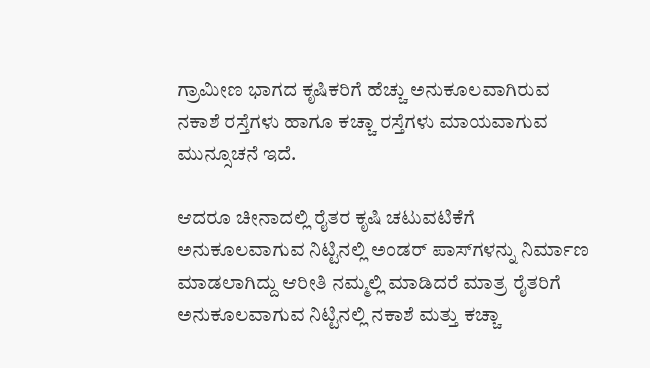ಗ್ರಾಮೀಣ ಭಾಗದ ಕೃಷಿಕರಿಗೆ ಹೆಚ್ಚು ಅನುಕೂಲವಾಗಿರುವ ನಕಾಶೆ ರಸ್ತೆಗಳು ಹಾಗೂ ಕಚ್ಚಾ ರಸ್ತೆಗಳು ಮಾಯವಾಗುವ ಮುನ್ಸೂಚನೆ ಇದೆ.

ಆದರೂ ಚೀನಾದಲ್ಲಿ ರೈತರ ಕೃಷಿ ಚಟುವಟಿಕೆಗೆ ಅನುಕೂಲವಾಗುವ ನಿಟ್ಟಿನಲ್ಲಿ ಅಂಡರ್ ಪಾಸ್‌ಗಳನ್ನು ನಿರ್ಮಾಣ ಮಾಡಲಾಗಿದ್ದು ಆರೀತಿ ನಮ್ಮಲ್ಲಿ ಮಾಡಿದರೆ ಮಾತ್ರ ರೈತರಿಗೆ ಅನುಕೂಲವಾಗುವ ನಿಟ್ಟಿನಲ್ಲಿ ನಕಾಶೆ ಮತ್ತು ಕಚ್ಚಾ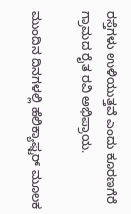ರಸ್ತೆಗಳು ಉಳಿಯುತ್ತವೆ ಎಂದು ಕೂರಣಗೆರೆ ಗ್ರಾಮದ ರೈತ ರವಿ ಅಭಿಪ್ರಾಯ.

ಮುಂದಿನ ದಿನಗಳಲ್ಲಿ ಹೆಲಿಕ್ಯಾಫ್ಟರ್ ಮೂಲಕ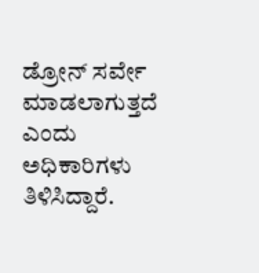ಡ್ರೋನ್ ಸರ್ವೇ ಮಾಡಲಾಗುತ್ತದೆ ಎಂದು ಅಧಿಕಾರಿಗಳು ತಿಳಿಸಿದ್ದಾರೆ.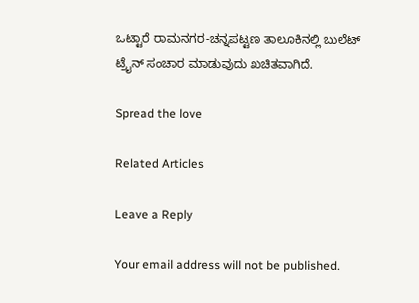ಒಟ್ಟಾರೆ ರಾಮನಗರ-ಚನ್ನಪಟ್ಟಣ ತಾಲೂಕಿನಲ್ಲಿ ಬುಲೆಟ್ ಟ್ರೈನ್ ಸಂಚಾರ ಮಾಡುವುದು ಖಚಿತವಾಗಿದೆ.

Spread the love

Related Articles

Leave a Reply

Your email address will not be published.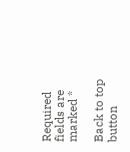Required fields are marked *

Back to top button